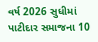વર્ષ 2026 સુધીમાં પાટીદાર સમાજના 10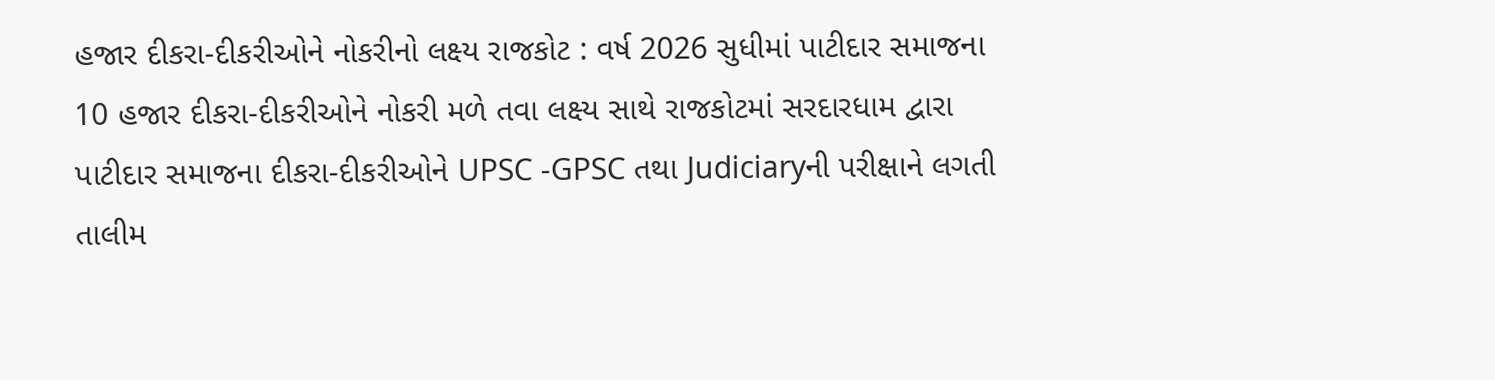હજાર દીકરા-દીકરીઓને નોકરીનો લક્ષ્ય રાજકોટ : વર્ષ 2026 સુધીમાં પાટીદાર સમાજના 10 હજાર દીકરા-દીકરીઓને નોકરી મળે તવા લક્ષ્ય સાથે રાજકોટમાં સરદારધામ દ્વારા પાટીદાર સમાજના દીકરા-દીકરીઓને UPSC -GPSC તથા Judiciaryની પરીક્ષાને લગતી તાલીમ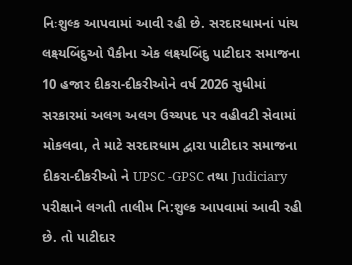નિઃશુલ્ક આપવામાં આવી રહી છે. સરદારધામનાં પાંચ લક્ષ્યબિંદુઓ પૈકીના એક લક્ષ્યબિંદુ પાટીદાર સમાજના 10 હજાર દીકરા-દીકરીઓને વર્ષ 2026 સુધીમાં સરકારમાં અલગ અલગ ઉચ્ચપદ પર વહીવટી સેવામાં મોકલવા, તે માટે સરદારધામ દ્વારા પાટીદાર સમાજના દીકરા-દીકરીઓ ને UPSC -GPSC તથા Judiciary પરીક્ષાને લગતી તાલીમ નિ:શુલ્ક આપવામાં આવી રહી છે. તો પાટીદાર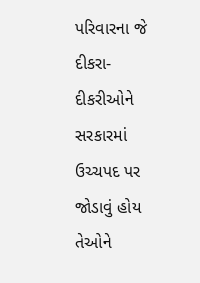પરિવારના જે દીકરા-દીકરીઓને સરકારમાં ઉચ્ચપદ પર જોડાવું હોય તેઓને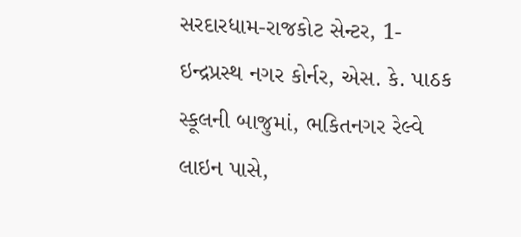સરદારધામ-રાજકોટ સેન્ટર, 1- ઇન્દ્રપ્રસ્થ નગર કોર્નર, એસ. કે. પાઠક સ્કૂલની બાજુમાં, ભકિતનગર રેલ્વે લાઇન પાસે,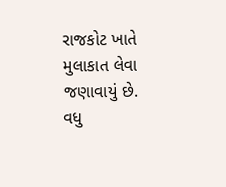રાજકોટ ખાતે મુલાકાત લેવા જણાવાયું છે. વધુ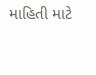માહિતી માટે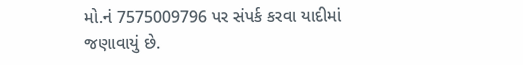મો.નં 7575009796 પર સંપર્ક કરવા યાદીમાં જણાવાયું છે.